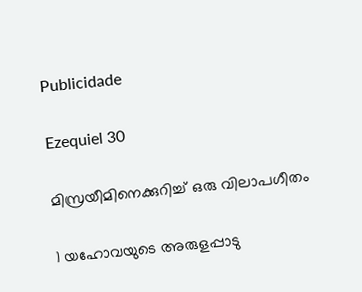Publicidade

Ezequiel 30

മിസ്രയീമിനെക്കുറിച്ച് ഒരു വിലാപഗീതം

1 യഹോവയുടെ അരുളപ്പാടു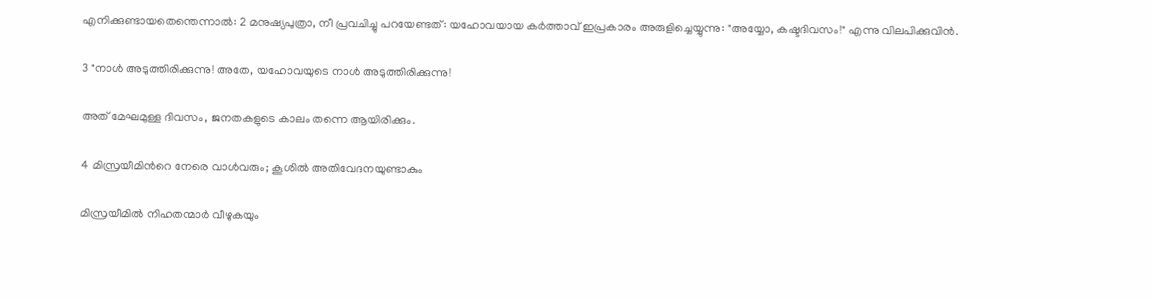എനിക്കുണ്ടായതെന്തെന്നാൽ: 2 മനുഷ്യപുത്രാ, നീ പ്രവചിച്ചു പറയേണ്ടത്: യഹോവയായ കർത്താവ് ഇപ്രകാരം അരുളിച്ചെയ്യുന്നു: "അയ്യോ, കഷ്ടദിവസം!" എന്നു വിലപിക്കുവിൻ.

3 "നാൾ അടുത്തിരിക്കുന്നു! അതേ, യഹോവയുടെ നാൾ അടുത്തിരിക്കുന്നു!

അത് മേഘമുള്ള ദിവസം, ജനതകളുടെ കാലം തന്നെ ആയിരിക്കും.

4 മിസ്രയീമിന്‍റെ നേരെ വാൾവരും; കൂശിൽ അതിവേദനയുണ്ടാകും

മിസ്രയീമിൽ നിഹതന്മാർ വീഴുകയും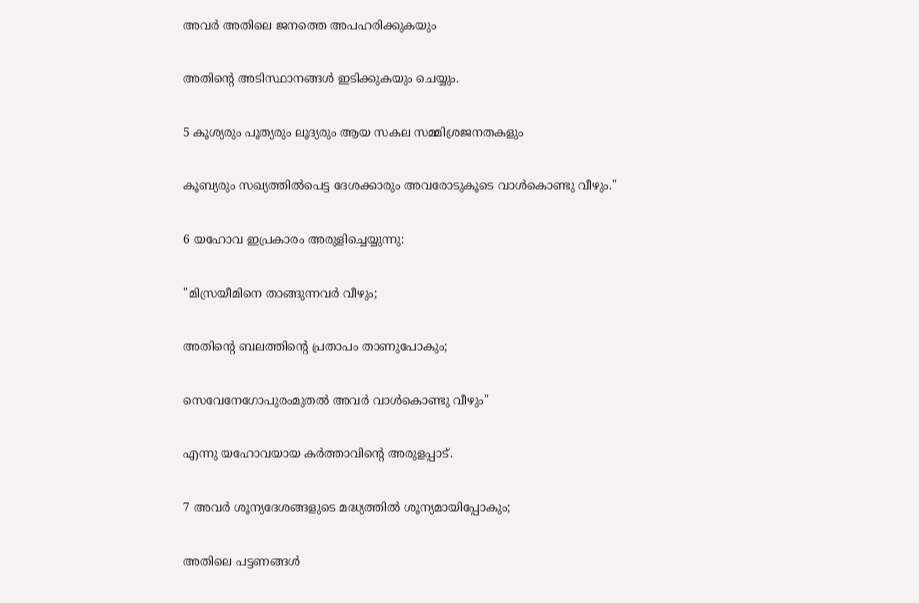അവർ അതിലെ ജനത്തെ അപഹരിക്കുകയും

അതിന്‍റെ അടിസ്ഥാനങ്ങൾ ഇടിക്കുകയും ചെയ്യും.

5 കൂശ്യരും പൂത്യരും ലൂദ്യരും ആയ സകല സമ്മിശ്രജനതകളും

കൂബ്യരും സഖ്യത്തിൽപെട്ട ദേശക്കാരും അവരോടുകൂടെ വാൾകൊണ്ടു വീഴും."

6 യഹോവ ഇപ്രകാരം അരുളിച്ചെയ്യുന്നു:

"മിസ്രയീമിനെ താങ്ങുന്നവർ വീഴും;

അതിന്‍റെ ബലത്തിന്‍റെ പ്രതാപം താണുപോകും;

സെവേനേഗോപുരംമുതൽ അവർ വാൾകൊണ്ടു വീഴും"

എന്നു യഹോവയായ കർത്താവിന്‍റെ അരുളപ്പാട്.

7 അവർ ശൂന്യദേശങ്ങളുടെ മദ്ധ്യത്തിൽ ശൂന്യമായിപ്പോകും;

അതിലെ പട്ടണങ്ങൾ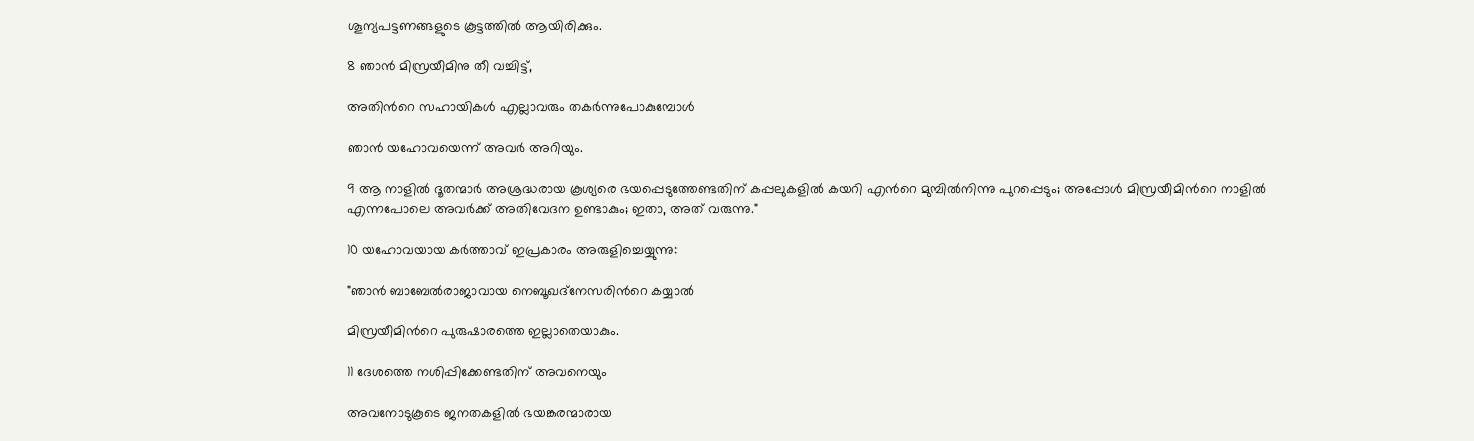ശൂന്യപട്ടണങ്ങളുടെ കൂട്ടത്തിൽ ആയിരിക്കും.

8 ഞാൻ മിസ്രയീമിനു തീ വച്ചിട്ട്,

അതിന്‍റെ സഹായികൾ എല്ലാവരും തകർന്നുപോകുമ്പോൾ

ഞാൻ യഹോവയെന്ന് അവർ അറിയും.

9 ആ നാളിൽ ദൂതന്മാർ അശ്രദ്ധരായ കൂശ്യരെ ഭയപ്പെടുത്തേണ്ടതിന് കപ്പലുകളിൽ കയറി എന്‍റെ മുമ്പിൽനിന്നു പുറപ്പെടും; അപ്പോൾ മിസ്രയീമിന്‍റെ നാളിൽ എന്നപോലെ അവർക്ക് അതിവേദന ഉണ്ടാകും; ഇതാ, അത് വരുന്നു."

10 യഹോവയായ കർത്താവ് ഇപ്രകാരം അരുളിച്ചെയ്യുന്നു:

"ഞാൻ ബാബേൽരാജാവായ നെബൂഖദ്നേസരിന്‍റെ കയ്യാൽ

മിസ്രയീമിന്‍റെ പുരുഷാരത്തെ ഇല്ലാതെയാകും.

11 ദേശത്തെ നശിപ്പിക്കേണ്ടതിന് അവനെയും

അവനോടുകൂടെ ജനതകളിൽ ഭയങ്കരന്മാരായ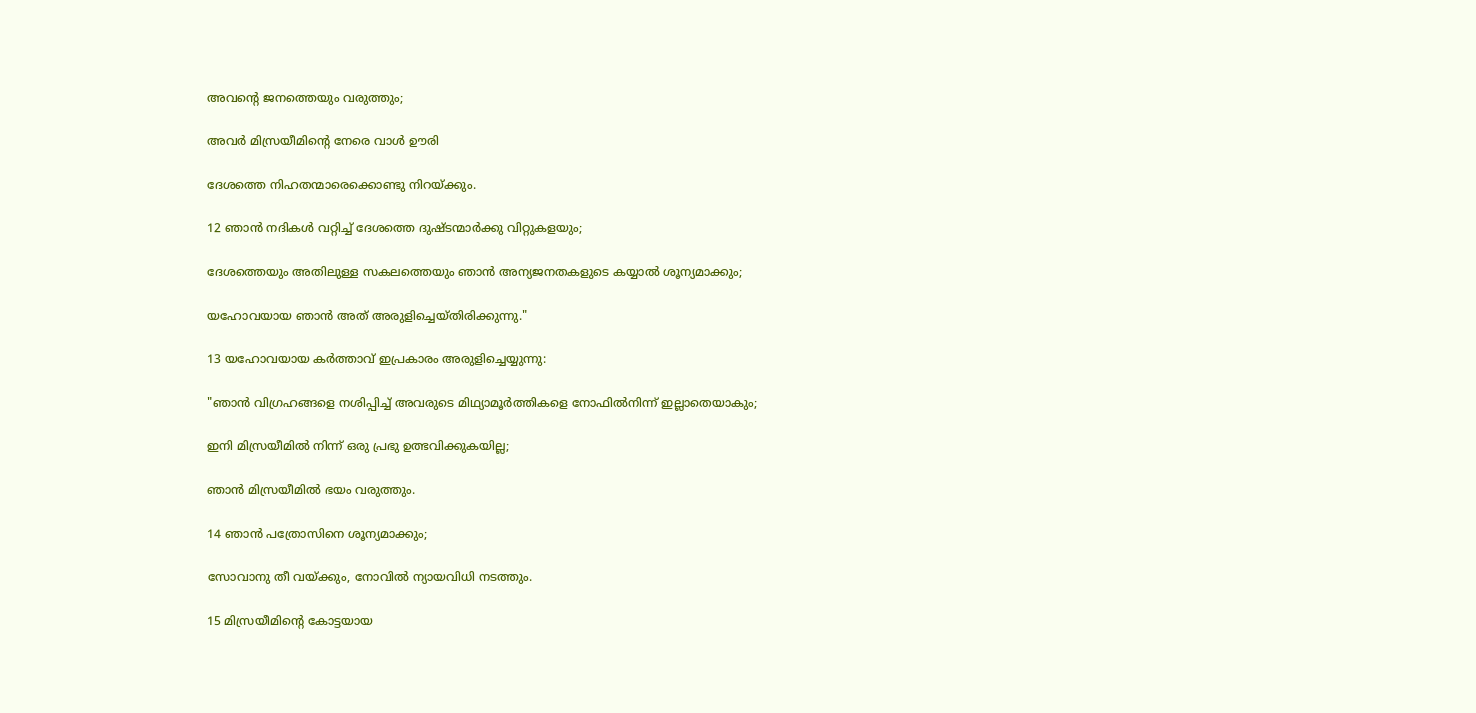അവന്‍റെ ജനത്തെയും വരുത്തും;

അവർ മിസ്രയീമിന്‍റെ നേരെ വാൾ ഊരി

ദേശത്തെ നിഹതന്മാരെക്കൊണ്ടു നിറയ്ക്കും.

12 ഞാൻ നദികൾ വറ്റിച്ച് ദേശത്തെ ദുഷ്ടന്മാർക്കു വിറ്റുകളയും;

ദേശത്തെയും അതിലുള്ള സകലത്തെയും ഞാൻ അന്യജനതകളുടെ കയ്യാൽ ശൂന്യമാക്കും;

യഹോവയായ ഞാൻ അത് അരുളിച്ചെയ്തിരിക്കുന്നു."

13 യഹോവയായ കർത്താവ് ഇപ്രകാരം അരുളിച്ചെയ്യുന്നു:

"ഞാൻ വിഗ്രഹങ്ങളെ നശിപ്പിച്ച് അവരുടെ മിഥ്യാമൂർത്തികളെ നോഫിൽനിന്ന് ഇല്ലാതെയാകും;

ഇനി മിസ്രയീമിൽ നിന്ന് ഒരു പ്രഭു ഉത്ഭവിക്കുകയില്ല;

ഞാൻ മിസ്രയീമിൽ ഭയം വരുത്തും.

14 ഞാൻ പത്രോസിനെ ശൂന്യമാക്കും;

സോവാനു തീ വയ്ക്കും, നോവിൽ ന്യായവിധി നടത്തും.

15 മിസ്രയീമിന്‍റെ കോട്ടയായ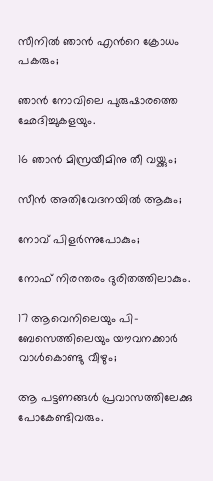സീനിൽ ഞാൻ എന്‍റെ ക്രോധം പകരും;

ഞാൻ നോവിലെ പുരുഷാരത്തെ ഛേദിച്ചുകളയും.

16 ഞാൻ മിസ്രയീമിനു തീ വയ്ക്കും;

സീൻ അതിവേദനയിൽ ആകും;

നോവ് പിളർന്നുപോകും;

നോഫ് നിരന്തരം ദുരിതത്തിലാകും.

17 ആവെനിലെയും പി-ബേസെത്തിലെയും യൗവനക്കാർ വാൾകൊണ്ടു വീഴും;

ആ പട്ടണങ്ങൾ പ്രവാസത്തിലേക്കു പോകേണ്ടിവരും.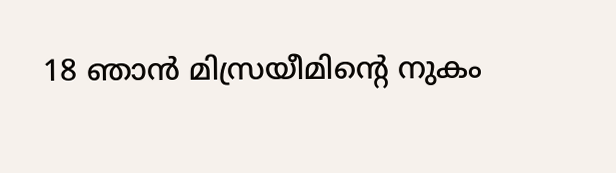18 ഞാൻ മിസ്രയീമിന്‍റെ നുകം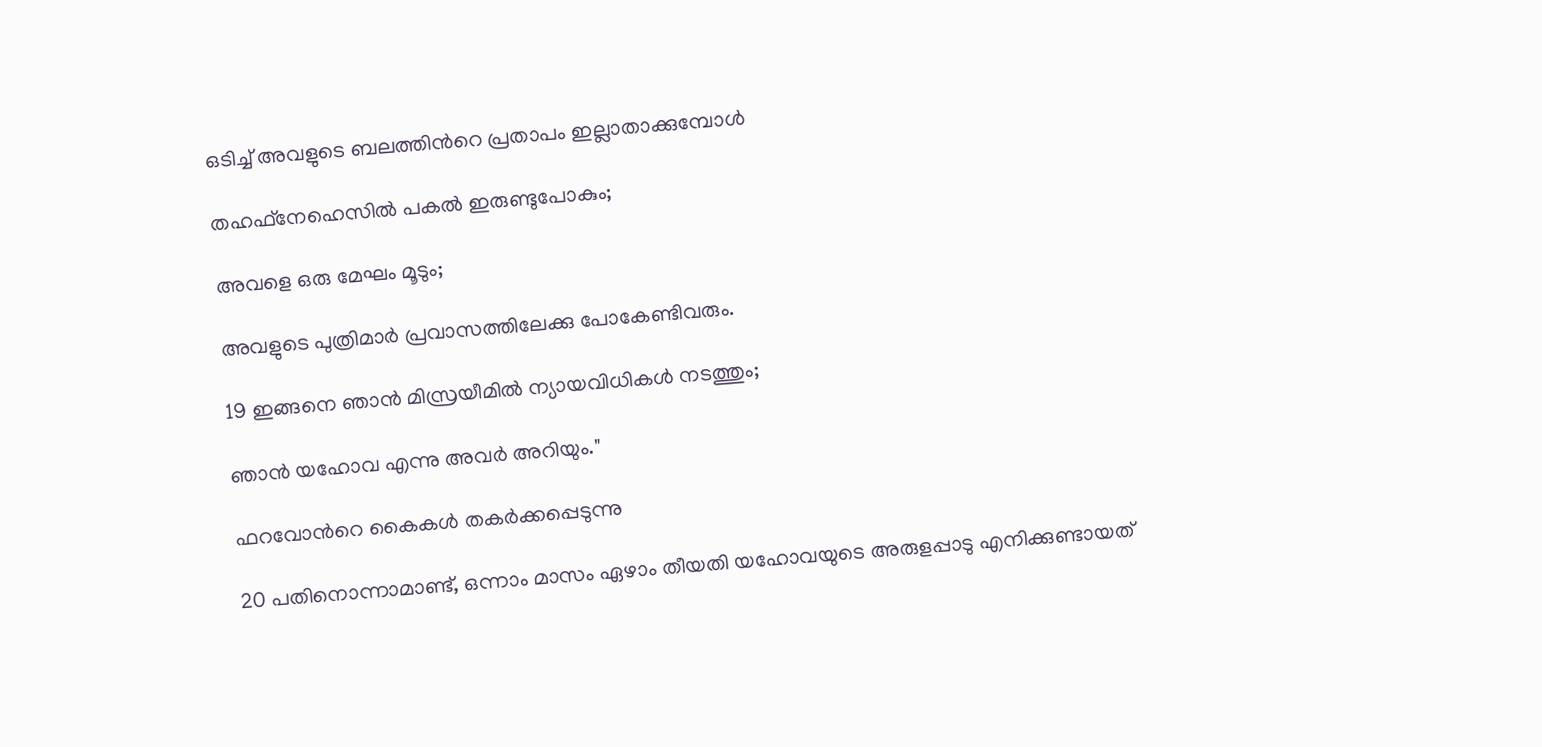ഒടിച്ച് അവളുടെ ബലത്തിന്‍റെ പ്രതാപം ഇല്ലാതാക്കുമ്പോൾ

തഹഫ്നേഹെസിൽ പകൽ ഇരുണ്ടുപോകും;

അവളെ ഒരു മേഘം മൂടും;

അവളുടെ പുത്രിമാർ പ്രവാസത്തിലേക്കു പോകേണ്ടിവരും.

19 ഇങ്ങനെ ഞാൻ മിസ്രയീമിൽ ന്യായവിധികൾ നടത്തും;

ഞാൻ യഹോവ എന്നു അവർ അറിയും."

ഫറവോന്‍റെ കൈകൾ തകർക്കപ്പെടുന്നു

20 പതിനൊന്നാമാണ്ട്, ഒന്നാം മാസം ഏഴാം തീയതി യഹോവയുടെ അരുളപ്പാടു എനിക്കുണ്ടായത്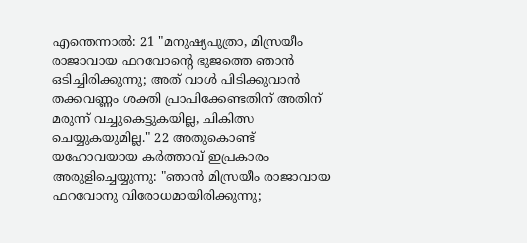എന്തെന്നാൽ: 21 "മനുഷ്യപുത്രാ, മിസ്രയീം രാജാവായ ഫറവോന്‍റെ ഭുജത്തെ ഞാൻ ഒടിച്ചിരിക്കുന്നു; അത് വാൾ പിടിക്കുവാൻ തക്കവണ്ണം ശക്തി പ്രാപിക്കേണ്ടതിന് അതിന് മരുന്ന് വച്ചുകെട്ടുകയില്ല, ചികിത്സ ചെയ്യുകയുമില്ല." 22 അതുകൊണ്ട് യഹോവയായ കർത്താവ് ഇപ്രകാരം അരുളിച്ചെയ്യുന്നു: "ഞാൻ മിസ്രയീം രാജാവായ ഫറവോനു വിരോധമായിരിക്കുന്നു;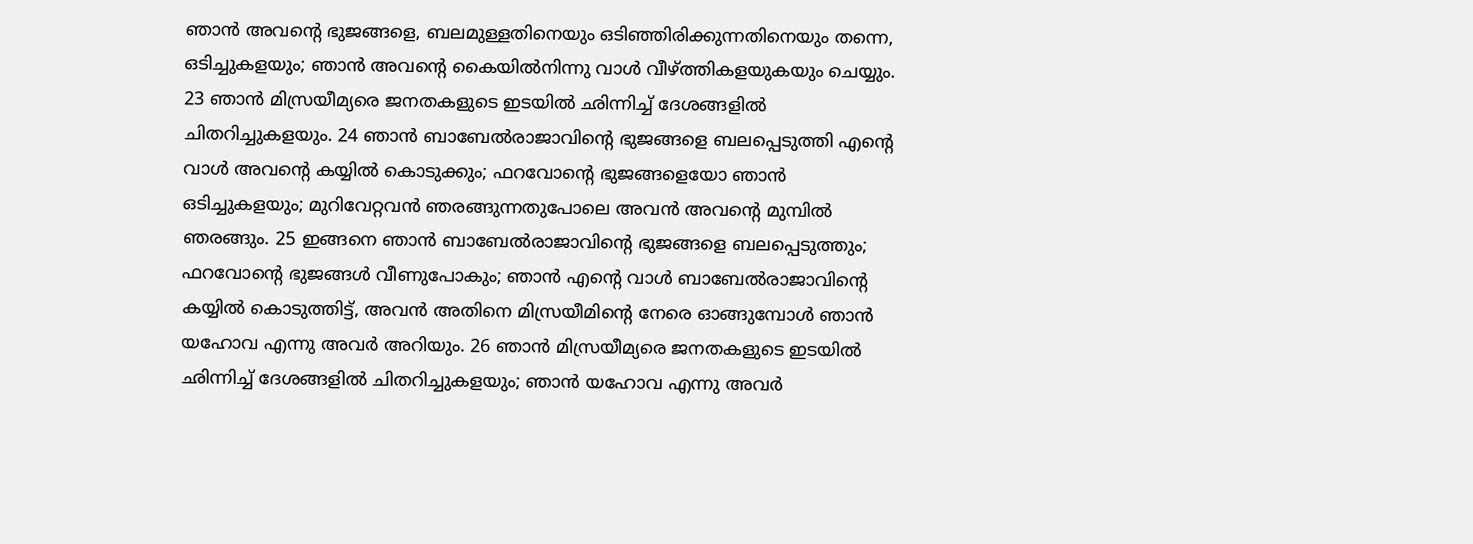ഞാൻ അവന്‍റെ ഭുജങ്ങളെ, ബലമുള്ളതിനെയും ഒടിഞ്ഞിരിക്കുന്നതിനെയും തന്നെ, ഒടിച്ചുകളയും; ഞാൻ അവന്‍റെ കൈയിൽനിന്നു വാൾ വീഴ്ത്തികളയുകയും ചെയ്യും. 23 ഞാൻ മിസ്രയീമ്യരെ ജനതകളുടെ ഇടയിൽ ഛിന്നിച്ച് ദേശങ്ങളിൽ ചിതറിച്ചുകളയും. 24 ഞാൻ ബാബേൽരാജാവിന്‍റെ ഭുജങ്ങളെ ബലപ്പെടുത്തി എന്‍റെ വാൾ അവന്‍റെ കയ്യിൽ കൊടുക്കും; ഫറവോന്‍റെ ഭുജങ്ങളെയോ ഞാൻ ഒടിച്ചുകളയും; മുറിവേറ്റവൻ ഞരങ്ങുന്നതുപോലെ അവൻ അവന്‍റെ മുമ്പിൽ ഞരങ്ങും. 25 ഇങ്ങനെ ഞാൻ ബാബേൽരാജാവിന്‍റെ ഭുജങ്ങളെ ബലപ്പെടുത്തും; ഫറവോന്‍റെ ഭുജങ്ങൾ വീണുപോകും; ഞാൻ എന്‍റെ വാൾ ബാബേൽരാജാവിന്‍റെ കയ്യിൽ കൊടുത്തിട്ട്, അവൻ അതിനെ മിസ്രയീമിന്‍റെ നേരെ ഓങ്ങുമ്പോൾ ഞാൻ യഹോവ എന്നു അവർ അറിയും. 26 ഞാൻ മിസ്രയീമ്യരെ ജനതകളുടെ ഇടയിൽ ഛിന്നിച്ച് ദേശങ്ങളിൽ ചിതറിച്ചുകളയും; ഞാൻ യഹോവ എന്നു അവർ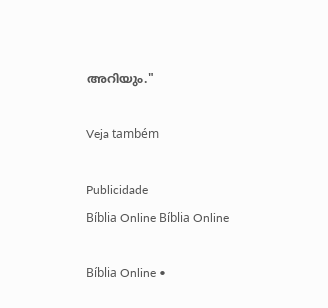അറിയും."

Veja também

Publicidade
Bíblia Online Bíblia Online

Bíblia Online •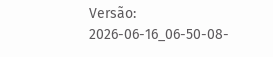Versão: 2026-06-16_06-50-08-